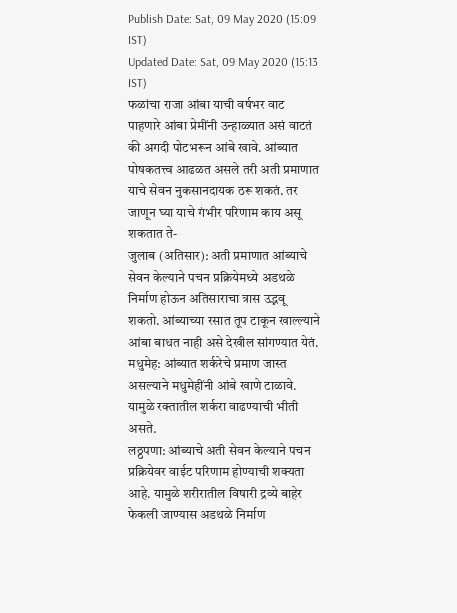Publish Date: Sat, 09 May 2020 (15:09 IST)
Updated Date: Sat, 09 May 2020 (15:13 IST)
फळांचा राजा आंबा याची वर्षभर वाट पाहणारे आंबा प्रेमींनी उन्हाळ्यात असं वाटतं की अगदी पोटभरून आंबे खावे. आंब्यात पोषकतत्त्व आढळत असले तरी अती प्रमाणात याचे सेवन नुकसानदायक ठरू शकतं. तर जाणून घ्या याचे गंभीर परिणाम काय असू शकतात ते-
जुलाब (अतिसार): अती प्रमाणात आंब्याचे सेवन केल्याने पचन प्रक्रियेमध्ये अडथळे निर्माण होऊन अतिसाराचा त्रास उद्भवू शकतो. आंब्याच्या रसात तूप टाकून खाल्ल्याने आंबा बाधत नाही असे देखील सांगण्यात येतं.
मधुमेह: आंब्यात शर्करेचे प्रमाण जास्त असल्याने मधुमेहींनी आंबे खाणे टाळावे. यामुळे रक्तातील शर्करा वाढण्याची भीती असते.
लठ्ठपणा: आंब्याचे अती सेवन केल्याने पचन प्रक्रियेवर वाईट परिणाम होण्याची शक्यता आहे. यामुळे शरीरातील विषारी द्रव्ये बाहेर फेकली जाण्यास अडथळे निर्माण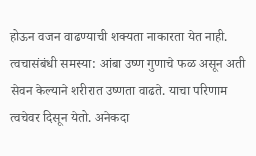होऊन वजन वाढण्याची शक्यता नाकारता येत नाही.
त्वचासंबंधी समस्या: आंबा उष्ण गुणाचे फळ असून अती सेवन केल्याने शरीरात उष्णता वाढते. याचा परिणाम त्वचेवर दिसून येतो. अनेकदा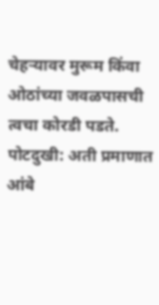चेहऱ्यावर मुरूम किंवा ओठांच्या जवळपासची त्वचा कोरडी पडते.
पोटदुखी: अती प्रमाणात आंबे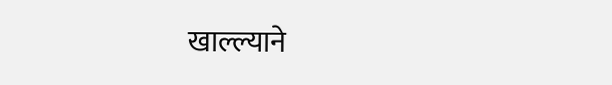खाल्ल्याने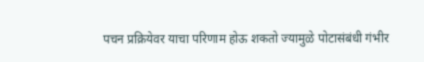पचन प्रक्रियेवर याचा परिणाम होऊ शकतो ज्यामुळे पोटासंबंधी गंभीर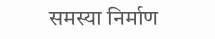समस्या निर्माण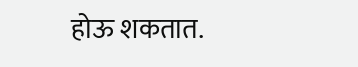होऊ शकतात.